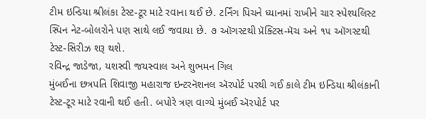ટીમ ઇન્ડિયા શ્રીલંકા ટેસ્ટ-ટૂર માટે રવાના થઈ છે. ટર્નિંગ પિચને ધ્યાનમાં રાખીને ચાર સ્પેશ્યલિસ્ટ સ્પિન નેટ-બોલરોને પણ સાથે લઈ જવાયા છે. ૭ ઑગસ્ટથી પ્રૅક્ટિસ-મૅચ અને ૧૫ ઑગસ્ટથી ટેસ્ટ-સિરીઝ શરૂ થશે.
રવિન્દ્ર જાડેજા, યશસ્વી જયસ્વાલ અને શુભમન ગિલ
મુંબઈના છત્રપતિ શિવાજી મહારાજ ઇન્ટરનૅશનલ ઍરપોર્ટ પરથી ગઈ કાલે ટીમ ઇન્ડિયા શ્રીલંકાની ટેસ્ટ-ટૂર માટે રવાની થઈ હતી. બપોરે ત્રણ વાગ્યે મુંબઈ ઍરપોર્ટ પર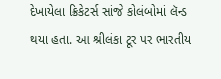દેખાયેલા ક્રિકેટર્સ સાંજે કોલંબોમાં લૅન્ડ થયા હતા. આ શ્રીલંકા ટૂર પર ભારતીય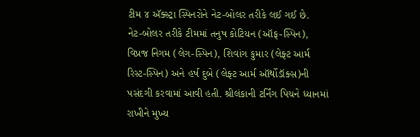ટીમ ૪ ઍક્સ્ટ્રા સ્પિનરોને નેટ-બોલર તરીકે લઈ ગઈ છે.
નેટ-બોલર તરીકે ટીમમાં તનુષ કોટિયન (ઑફ-સ્પિન), વિપ્રજ નિગમ (લેગ-સ્પિન), શિવાંગ કુમાર (લેફ્ટ આર્મ રિસ્ટ-સ્પિન) અને હર્ષ દુબે (લેફ્ટ આર્મ ઑર્થોડૉક્સ)ની પસંદગી કરવામાં આવી હતી. શ્રીલંકાની ટર્નિંગ પિચને ધ્યાનમાં રાખીને મુખ્ય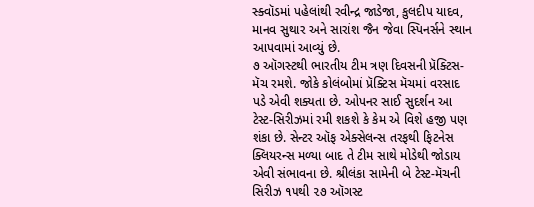સ્ક્વૉડમાં પહેલાંથી રવીન્દ્ર જાડેજા, કુલદીપ યાદવ, માનવ સુથાર અને સારાંશ જૈન જેવા સ્પિનર્સને સ્થાન આપવામાં આવ્યું છે.
૭ ઑગસ્ટથી ભારતીય ટીમ ત્રણ દિવસની પ્રૅક્ટિસ-મૅચ રમશે. જોકે કોલંબોમાં પ્રૅક્ટિસ મૅચમાં વરસાદ પડે એવી શક્યતા છે. ઓપનર સાઈ સુદર્શન આ ટેસ્ટ-સિરીઝમાં રમી શકશે કે કેમ એ વિશે હજી પણ શંકા છે. સેન્ટર ઑફ એક્સેલન્સ તરફથી ફિટનેસ ક્લિયરન્સ મળ્યા બાદ તે ટીમ સાથે મોડેથી જોડાય એવી સંભાવના છે. શ્રીલંકા સામેની બે ટેસ્ટ-મૅચની સિરીઝ ૧૫થી ૨૭ ઑગસ્ટ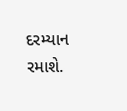દરમ્યાન રમાશે.